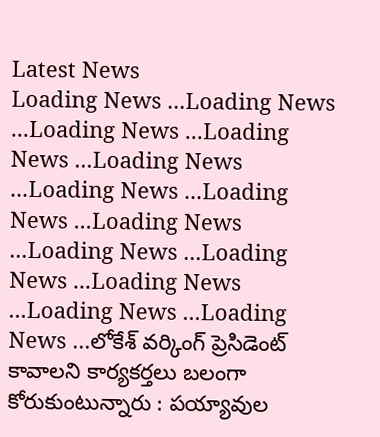Latest News
Loading News ...Loading News ...Loading News ...Loading News ...Loading News ...Loading News ...Loading News ...Loading News ...Loading News ...Loading News ...Loading News ...Loading News ...Loading News ...లోకేశ్ వర్కింగ్ ప్రెసిడెంట్ కావాలని కార్యకర్తలు బలంగా కోరుకుంటున్నారు : పయ్యావుల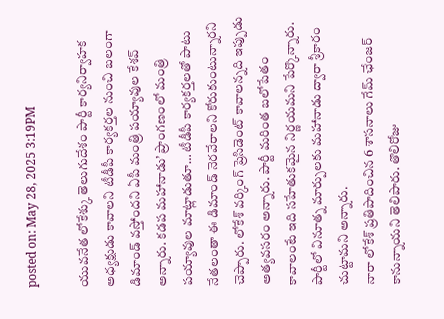posted on: May 28, 2025 3:19PM

యువనేత లోకేశ్కు తెలుగుదేశం పార్టీ కార్యనిర్వాహక అధ్యక్షుడు కావాలని టీడీపీ కార్యకర్తల నుంచి బలంగా డిమాండ్ వస్తోందని ఏపీ మంత్రి పయ్యావుల కేశవ్ అన్నారు. కడప మహానాడు’ ప్రాంగణంలో మంత్రి పయ్యావుల మాట్లాడుతూ… టీడీపీ కార్యకర్తలతో పాటు నేతలంతా ఈ డిమాండ్ నెరవేరాలని కోరుకుంటున్నారని చెప్పారు. లోకేశ్ వర్కింగ్ ప్రెసిడెంట్ కావాలన్నది ఇప్పుడు అత్యవసరం అన్నారు. పార్టీ మరింత బలోపేతం కావాలంటే ఇది సహేతుకమైన నిర్ణయమని పేర్కొన్నారు. పార్టీలో వినూత్న మార్పులకు మహానాడు ద్వారా శ్రీకారం చుట్టామని అన్నారు.
నారా లోకేశ్ ప్రతిపాదించిన 6 శాసనాలు గేమ్ ఛేంజర్ కానున్నాయని తెలిపారు. తొలిరోజు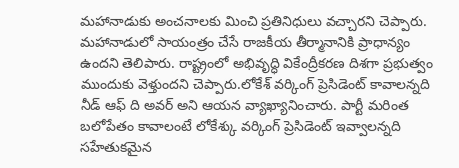మహానాడుకు అంచనాలకు మించి ప్రతినిధులు వచ్చారని చెప్పారు. మహానాడులో సాయంత్రం చేసే రాజకీయ తీర్మానానికి ప్రాధాన్యం ఉందని తెలిపారు. రాష్ట్రంలో అభివృద్ధి వికేంద్రీకరణ దిశగా ప్రభుత్వం ముందుకు వెళ్తుందని చెప్పారు.లోకేశ్ వర్కింగ్ ప్రెసిడెంట్ కావాలన్నది నీడ్ ఆఫ్ ది అవర్ అని ఆయన వ్యాఖ్యానించారు. పార్టీ మరింత బలోపేతం కావాలంటే లోకేశ్కు వర్కింగ్ ప్రెసిడెంట్ ఇవ్వాలన్నది సహేతుకమైన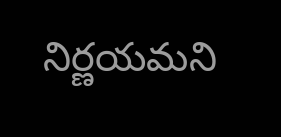నిర్ణయమని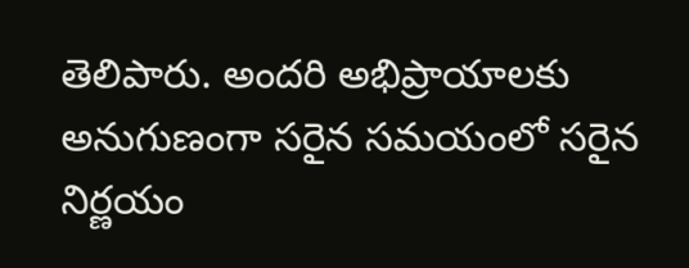తెలిపారు. అందరి అభిప్రాయాలకు అనుగుణంగా సరైన సమయంలో సరైన నిర్ణయం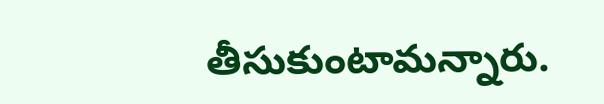తీసుకుంటామన్నారు.